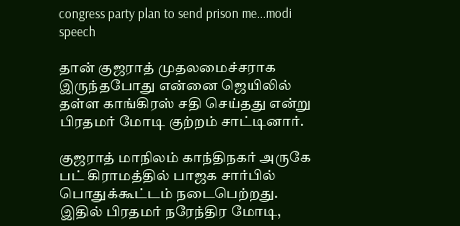congress party plan to send prison me...modi speech

தான் குஜராத் முதலமைச்சராக இருந்தபோது என்னை ஜெயிலில் தள்ள காங்கிரஸ் சதி செய்தது என்று பிரதமர் மோடி குற்றம் சாட்டினார்.

குஜராத் மாநிலம் காந்திநகர் அருகே பட் கிராமத்தில் பாஜக சார்பில் பொதுக்கூட்டம் நடைபெற்றது. இதில் பிரதமர் நரேந்திர மோடி,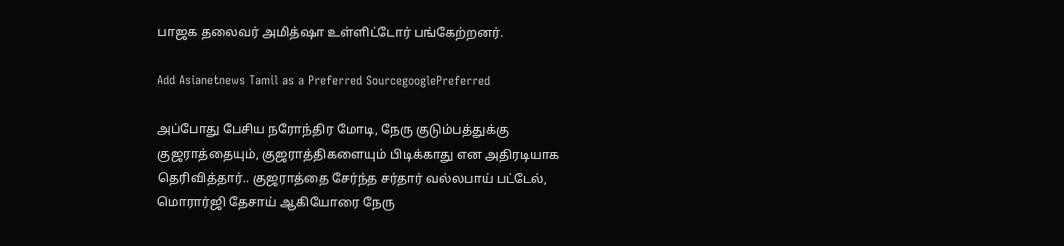பாஜக தலைவர் அமித்ஷா உள்ளிட்டோர் பங்கேற்றனர்.

Add Asianetnews Tamil as a Preferred SourcegooglePreferred

அப்போது பேசிய நரோந்திர மோடி, நேரு குடும்பத்துக்கு குஜராத்தையும், குஜராத்திகளையும் பிடிக்காது என அதிரடியாக தெரிவித்தார்.. குஜராத்தை சேர்ந்த சர்தார் வல்லபாய் பட்டேல், மொரார்ஜி தேசாய் ஆகியோரை நேரு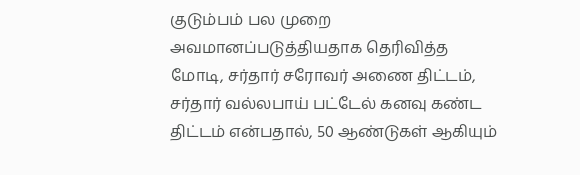குடும்பம் பல முறை அவமானப்படுத்தியதாக தெரிவித்த மோடி, சர்தார் சரோவர் அணை திட்டம், சர்தார் வல்லபாய் பட்டேல் கனவு கண்ட திட்டம் என்பதால், 50 ஆண்டுகள் ஆகியும்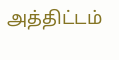அத்திட்டம்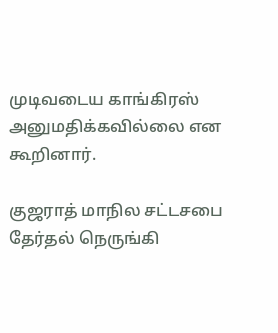முடிவடைய காங்கிரஸ் அனுமதிக்கவில்லை என கூறினார்.

குஜராத் மாநில சட்டசபை தேர்தல் நெருங்கி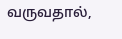வருவதால்,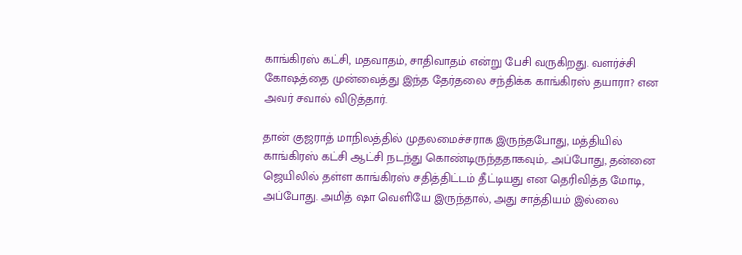காங்கிரஸ் கட்சி, மதவாதம், சாதிவாதம் என்று பேசி வருகிறது. வளர்ச்சி கோஷத்தை முன்வைத்து இந்த தேர்தலை சந்திக்க காங்கிரஸ் தயாரா? என அவர் சவால் விடுத்தார்.

தான் குஜராத் மாநிலத்தில் முதலமைச்சராக இருந்தபோது, மத்தியில் காங்கிரஸ் கட்சி ஆட்சி நடந்து கொண்டிருந்ததாகவும்,. அப்போது, தன்னை ஜெயிலில் தள்ள காங்கிரஸ் சதித்திட்டம் தீட்டியது என தெரிவித்த மோடி, அப்போது. அமித் ஷா வெளியே இருந்தால், அது சாத்தியம் இல்லை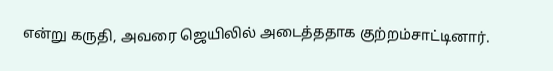என்று கருதி, அவரை ஜெயிலில் அடைத்ததாக குற்றம்சாட்டினார்.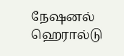நேஷனல் ஹெரால்டு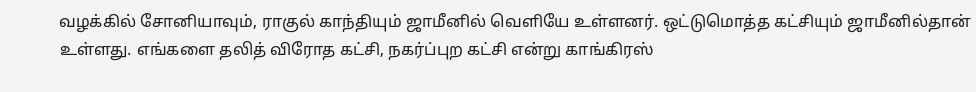வழக்கில் சோனியாவும், ராகுல் காந்தியும் ஜாமீனில் வெளியே உள்ளனர். ஒட்டுமொத்த கட்சியும் ஜாமீனில்தான் உள்ளது. எங்களை தலித் விரோத கட்சி, நகர்ப்புற கட்சி என்று காங்கிரஸ்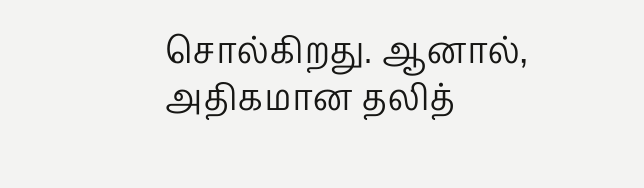சொல்கிறது. ஆனால், அதிகமான தலித்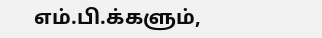எம்.பி.க்களும்,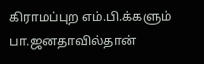கிராமப்புற எம்.பி.க்களும் பா.ஜனதாவில்தான்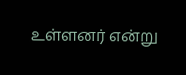உள்ளனர் என்று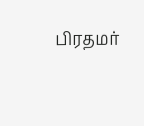பிரதமர்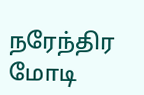நரேந்திர மோடி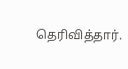தெரிவித்தார்.